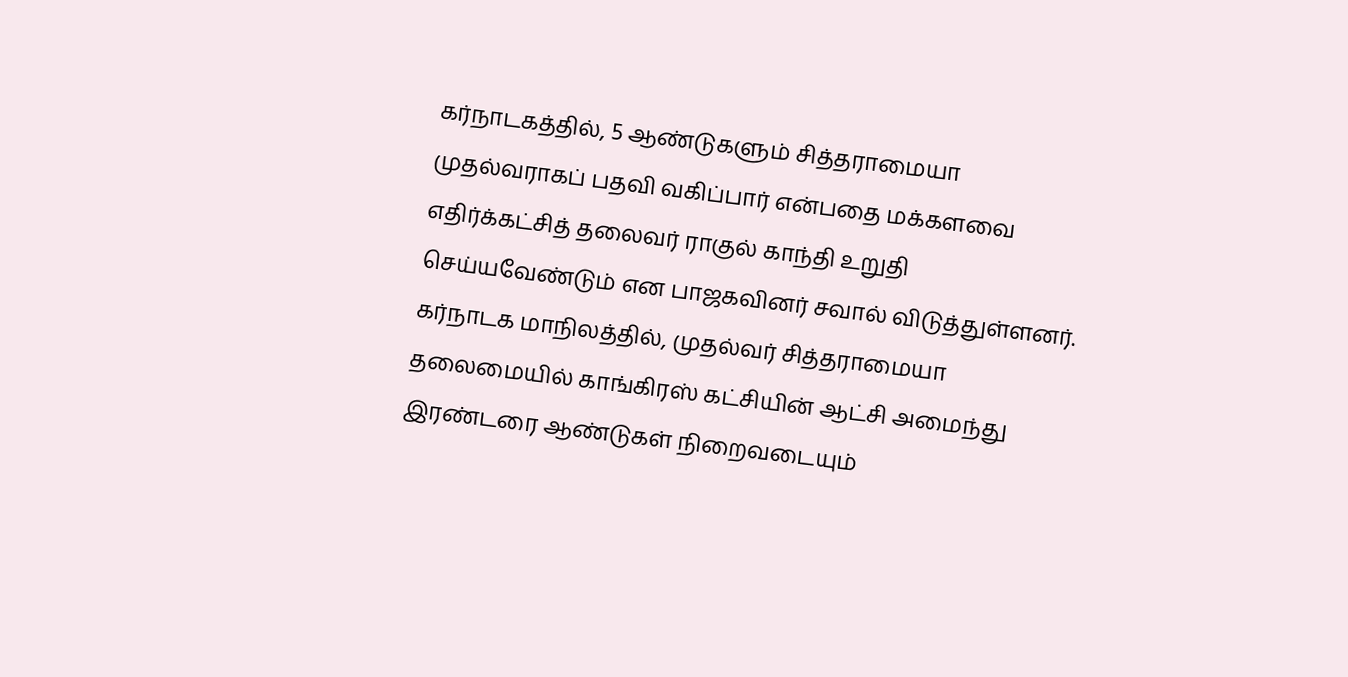கர்நாடகத்தில், 5 ஆண்டுகளும் சித்தராமையா முதல்வராகப் பதவி வகிப்பார் என்பதை மக்களவை எதிர்க்கட்சித் தலைவர் ராகுல் காந்தி உறுதி செய்யவேண்டும் என பாஜகவினர் சவால் விடுத்துள்ளனர்.
கர்நாடக மாநிலத்தில், முதல்வர் சித்தராமையா தலைமையில் காங்கிரஸ் கட்சியின் ஆட்சி அமைந்து இரண்டரை ஆண்டுகள் நிறைவடையும்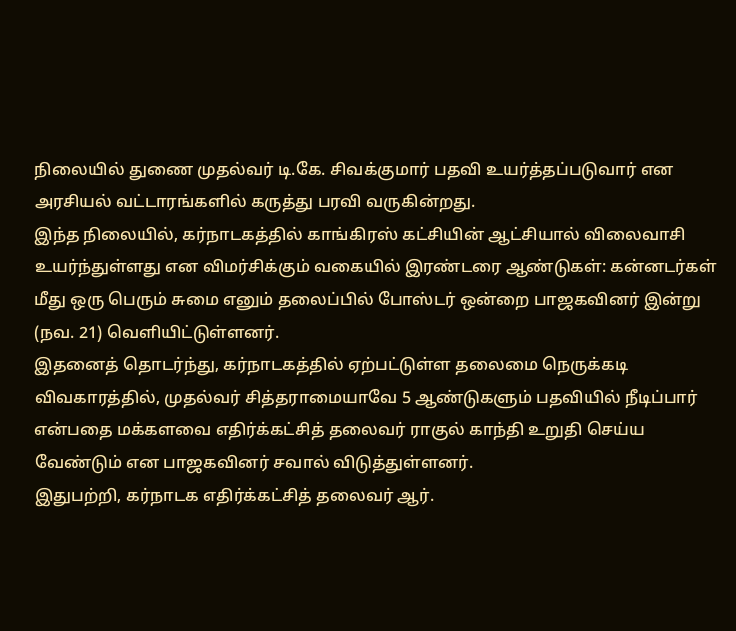நிலையில் துணை முதல்வர் டி.கே. சிவக்குமார் பதவி உயர்த்தப்படுவார் என அரசியல் வட்டாரங்களில் கருத்து பரவி வருகின்றது.
இந்த நிலையில், கர்நாடகத்தில் காங்கிரஸ் கட்சியின் ஆட்சியால் விலைவாசி உயர்ந்துள்ளது என விமர்சிக்கும் வகையில் இரண்டரை ஆண்டுகள்: கன்னடர்கள் மீது ஒரு பெரும் சுமை எனும் தலைப்பில் போஸ்டர் ஒன்றை பாஜகவினர் இன்று (நவ. 21) வெளியிட்டுள்ளனர்.
இதனைத் தொடர்ந்து, கர்நாடகத்தில் ஏற்பட்டுள்ள தலைமை நெருக்கடி விவகாரத்தில், முதல்வர் சித்தராமையாவே 5 ஆண்டுகளும் பதவியில் நீடிப்பார் என்பதை மக்களவை எதிர்க்கட்சித் தலைவர் ராகுல் காந்தி உறுதி செய்ய வேண்டும் என பாஜகவினர் சவால் விடுத்துள்ளனர்.
இதுபற்றி, கர்நாடக எதிர்க்கட்சித் தலைவர் ஆர்.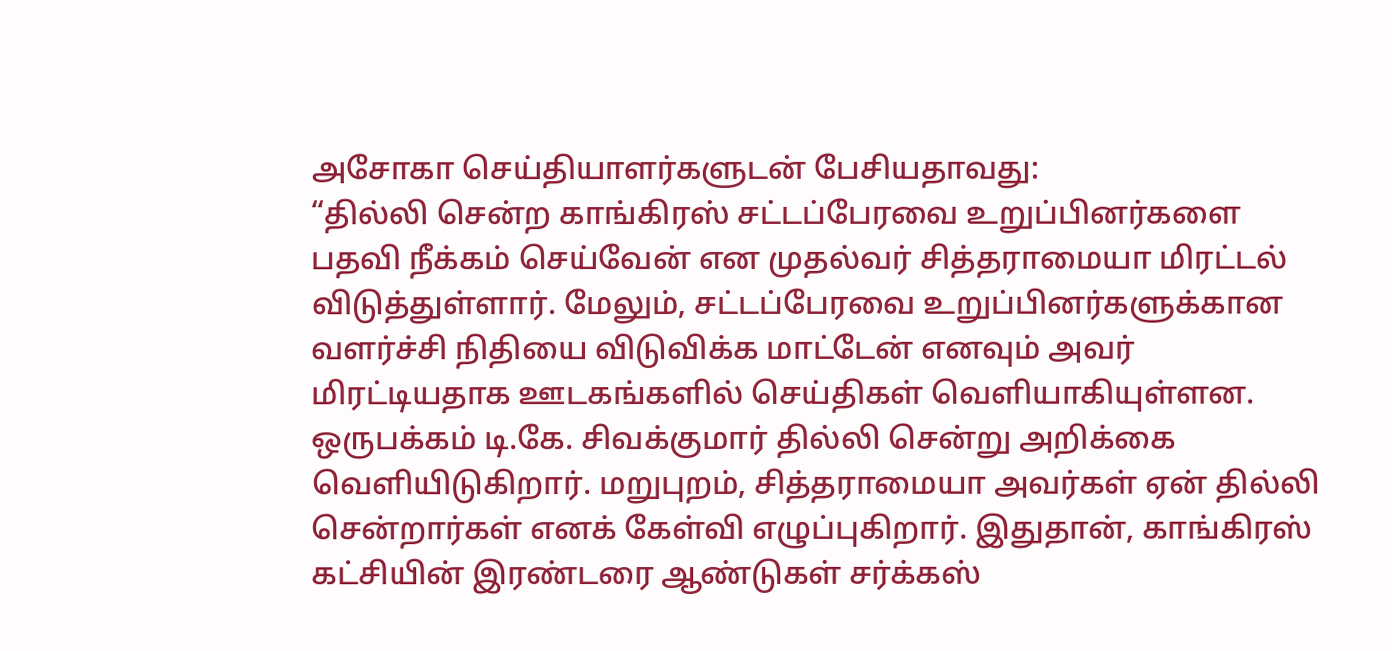அசோகா செய்தியாளர்களுடன் பேசியதாவது:
“தில்லி சென்ற காங்கிரஸ் சட்டப்பேரவை உறுப்பினர்களை பதவி நீக்கம் செய்வேன் என முதல்வர் சித்தராமையா மிரட்டல் விடுத்துள்ளார். மேலும், சட்டப்பேரவை உறுப்பினர்களுக்கான வளர்ச்சி நிதியை விடுவிக்க மாட்டேன் எனவும் அவர் மிரட்டியதாக ஊடகங்களில் செய்திகள் வெளியாகியுள்ளன.
ஒருபக்கம் டி.கே. சிவக்குமார் தில்லி சென்று அறிக்கை வெளியிடுகிறார். மறுபுறம், சித்தராமையா அவர்கள் ஏன் தில்லி சென்றார்கள் எனக் கேள்வி எழுப்புகிறார். இதுதான், காங்கிரஸ் கட்சியின் இரண்டரை ஆண்டுகள் சர்க்கஸ்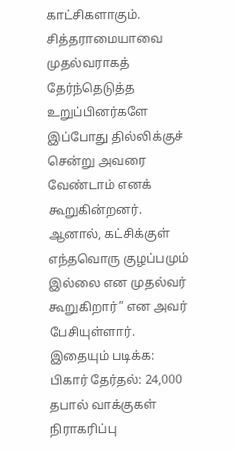காட்சிகளாகும்.
சித்தராமையாவை முதல்வராகத் தேர்ந்தெடுத்த உறுப்பினர்களே இப்போது தில்லிக்குச் சென்று அவரை வேண்டாம் எனக் கூறுகின்றனர். ஆனால், கட்சிக்குள் எந்தவொரு குழப்பமும் இல்லை என முதல்வர் கூறுகிறார்” என அவர் பேசியுள்ளார்.
இதையும் படிக்க: பிகார் தேர்தல்: 24,000 தபால் வாக்குகள் நிராகரிப்பு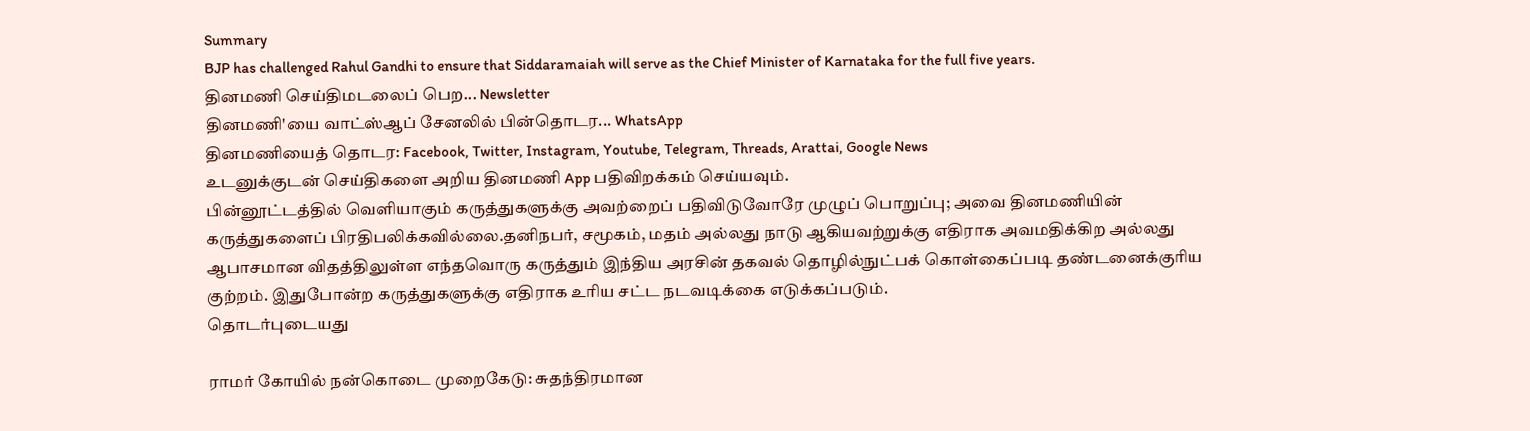Summary
BJP has challenged Rahul Gandhi to ensure that Siddaramaiah will serve as the Chief Minister of Karnataka for the full five years.
தினமணி செய்திமடலைப் பெற... Newsletter
தினமணி'யை வாட்ஸ்ஆப் சேனலில் பின்தொடர... WhatsApp
தினமணியைத் தொடர: Facebook, Twitter, Instagram, Youtube, Telegram, Threads, Arattai, Google News
உடனுக்குடன் செய்திகளை அறிய தினமணி App பதிவிறக்கம் செய்யவும்.
பின்னூட்டத்தில் வெளியாகும் கருத்துகளுக்கு அவற்றைப் பதிவிடுவோரே முழுப் பொறுப்பு; அவை தினமணியின் கருத்துகளைப் பிரதிபலிக்கவில்லை.தனிநபர், சமூகம், மதம் அல்லது நாடு ஆகியவற்றுக்கு எதிராக அவமதிக்கிற அல்லது ஆபாசமான விதத்திலுள்ள எந்தவொரு கருத்தும் இந்திய அரசின் தகவல் தொழில்நுட்பக் கொள்கைப்படி தண்டனைக்குரிய குற்றம். இதுபோன்ற கருத்துகளுக்கு எதிராக உரிய சட்ட நடவடிக்கை எடுக்கப்படும்.
தொடர்புடையது

ராமர் கோயில் நன்கொடை முறைகேடு: சுதந்திரமான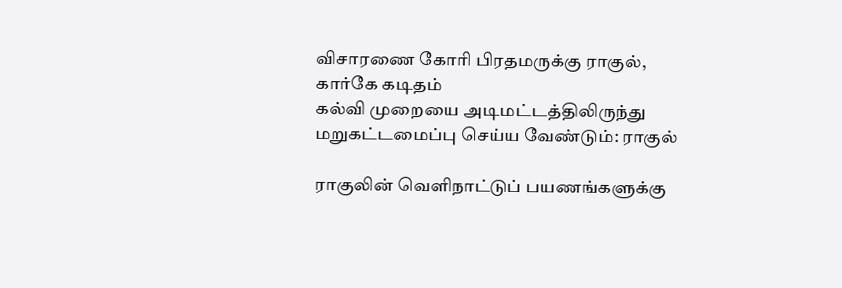விசாரணை கோரி பிரதமருக்கு ராகுல், கார்கே கடிதம்
கல்வி முறையை அடிமட்டத்திலிருந்து மறுகட்டமைப்பு செய்ய வேண்டும்: ராகுல்

ராகுலின் வெளிநாட்டுப் பயணங்களுக்கு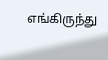எங்கிருந்து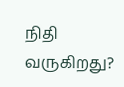நிதி வருகிறது?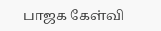பாஜக கேள்வி